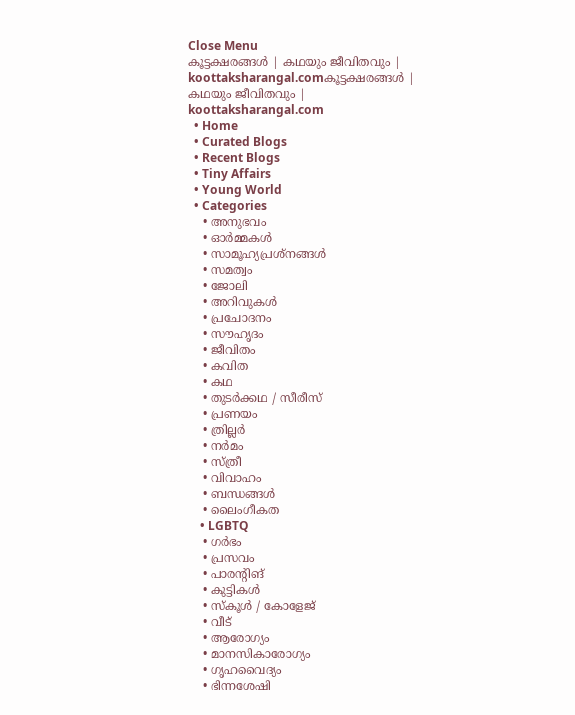Close Menu
കൂട്ടക്ഷരങ്ങൾ | കഥയും ജീവിതവും | koottaksharangal.comകൂട്ടക്ഷരങ്ങൾ | കഥയും ജീവിതവും | koottaksharangal.com
  • Home
  • Curated Blogs
  • Recent Blogs
  • Tiny Affairs
  • Young World
  • Categories
    • അനുഭവം
    • ഓർമ്മകൾ
    • സാമൂഹ്യപ്രശ്നങ്ങൾ
    • സമത്വം
    • ജോലി
    • അറിവുകൾ
    • പ്രചോദനം
    • സൗഹൃദം
    • ജീവിതം
    • കവിത
    • കഥ
    • തുടർക്കഥ / സീരീസ്
    • പ്രണയം
    • ത്രില്ലർ
    • നര്‍മം
    • സ്ത്രീ
    • വിവാഹം
    • ബന്ധങ്ങൾ
    • ലൈംഗീകത
    • LGBTQ
    • ഗർഭം
    • പ്രസവം
    • പാരന്റിങ്
    • കുട്ടികൾ
    • സ്‌കൂൾ / കോളേജ്
    • വീട്
    • ആരോഗ്യം
    • മാനസികാരോഗ്യം
    • ഗൃഹവൈദ്യം
    • ഭിന്നശേഷി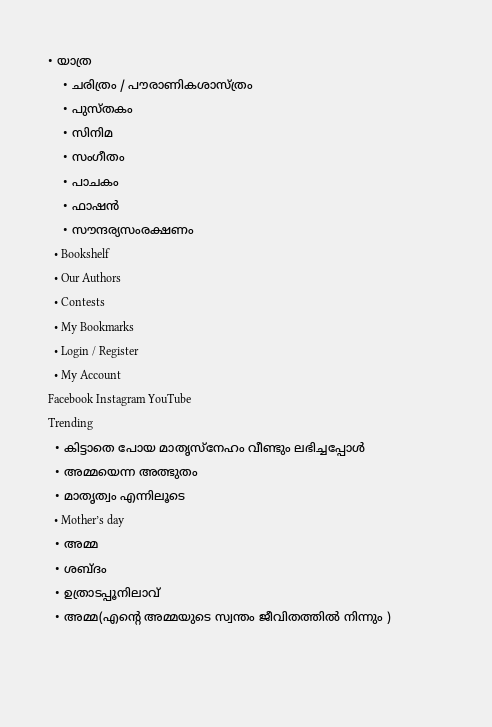• യാത്ര
    • ചരിത്രം / പൗരാണികശാസ്ത്രം
    • പുസ്‌തകം
    • സിനിമ
    • സംഗീതം
    • പാചകം
    • ഫാഷൻ
    • സൗന്ദര്യസംരക്ഷണം
  • Bookshelf
  • Our Authors
  • Contests
  • My Bookmarks
  • Login / Register
  • My Account
Facebook Instagram YouTube
Trending
  • കിട്ടാതെ പോയ മാതൃസ്നേഹം വീണ്ടും ലഭിച്ചപ്പോൾ
  • അമ്മയെന്ന അത്ഭുതം
  • മാതൃത്വം എന്നിലൂടെ
  • Mother’s day
  • അമ്മ
  • ശബ്ദം
  • ഉത്രാടപ്പൂനിലാവ്
  • അമ്മ(എന്റെ അമ്മയുടെ സ്വന്തം ജീവിതത്തിൽ നിന്നും )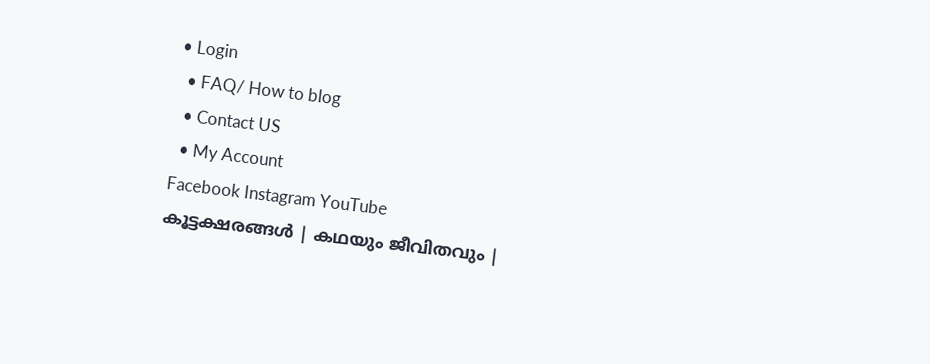• Login
  • FAQ/ How to blog
  • Contact US
  • My Account
Facebook Instagram YouTube
കൂട്ടക്ഷരങ്ങൾ | കഥയും ജീവിതവും |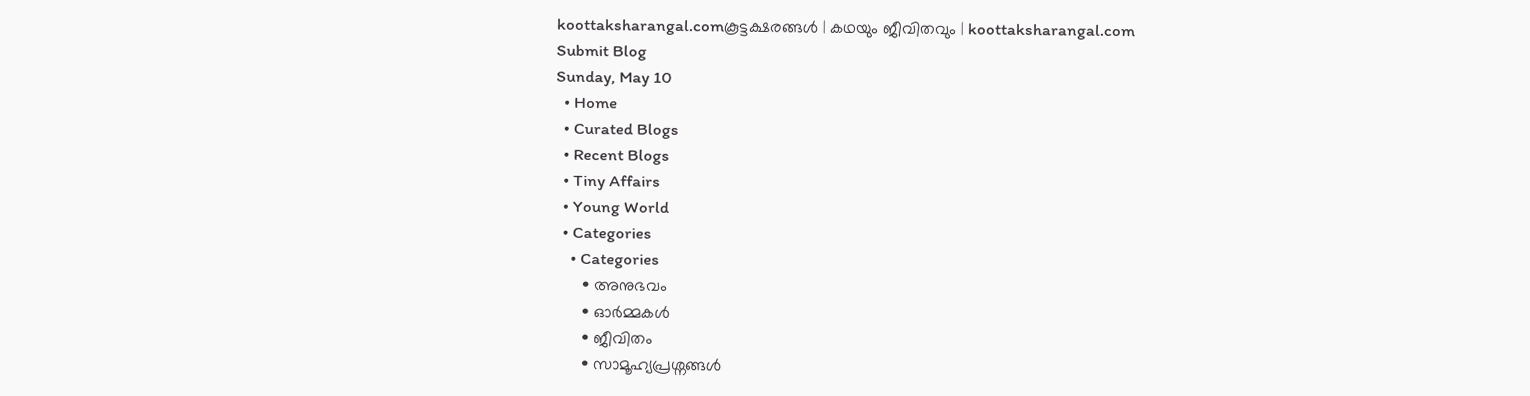koottaksharangal.comകൂട്ടക്ഷരങ്ങൾ | കഥയും ജീവിതവും | koottaksharangal.com
Submit Blog
Sunday, May 10
  • Home
  • Curated Blogs
  • Recent Blogs
  • Tiny Affairs
  • Young World
  • Categories
    • Categories
      • അനുഭവം
      • ഓർമ്മകൾ
      • ജീവിതം
      • സാമൂഹ്യപ്രശ്നങ്ങൾ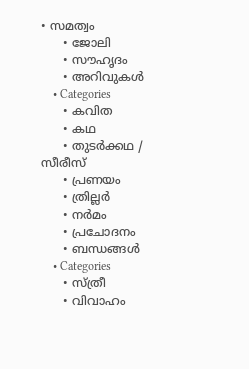• സമത്വം
      • ജോലി
      • സൗഹൃദം
      • അറിവുകൾ
    • Categories
      • കവിത
      • കഥ
      • തുടർക്കഥ / സീരീസ്
      • പ്രണയം
      • ത്രില്ലർ
      • നര്‍മം
      • പ്രചോദനം
      • ബന്ധങ്ങൾ
    • Categories
      • സ്ത്രീ
      • വിവാഹം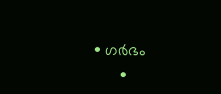• ഗർഭം
      •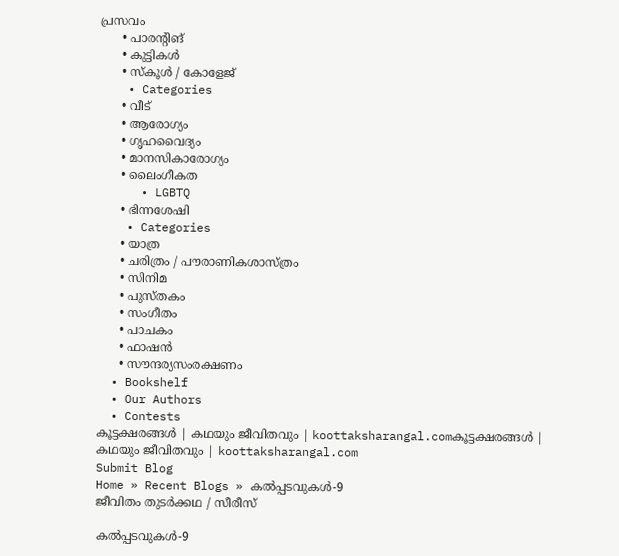പ്രസവം
      • പാരന്റിങ്
      • കുട്ടികൾ
      • സ്‌കൂൾ / കോളേജ്
    • Categories
      • വീട്
      • ആരോഗ്യം
      • ഗൃഹവൈദ്യം
      • മാനസികാരോഗ്യം
      • ലൈംഗീകത
      • LGBTQ
      • ഭിന്നശേഷി
    • Categories
      • യാത്ര
      • ചരിത്രം / പൗരാണികശാസ്ത്രം
      • സിനിമ
      • പുസ്‌തകം
      • സംഗീതം
      • പാചകം
      • ഫാഷൻ
      • സൗന്ദര്യസംരക്ഷണം
  • Bookshelf
  • Our Authors
  • Contests
കൂട്ടക്ഷരങ്ങൾ | കഥയും ജീവിതവും | koottaksharangal.comകൂട്ടക്ഷരങ്ങൾ | കഥയും ജീവിതവും | koottaksharangal.com
Submit Blog
Home » Recent Blogs » കൽപ്പടവുകൾ-9
ജീവിതം തുടർക്കഥ / സീരീസ്

കൽപ്പടവുകൾ-9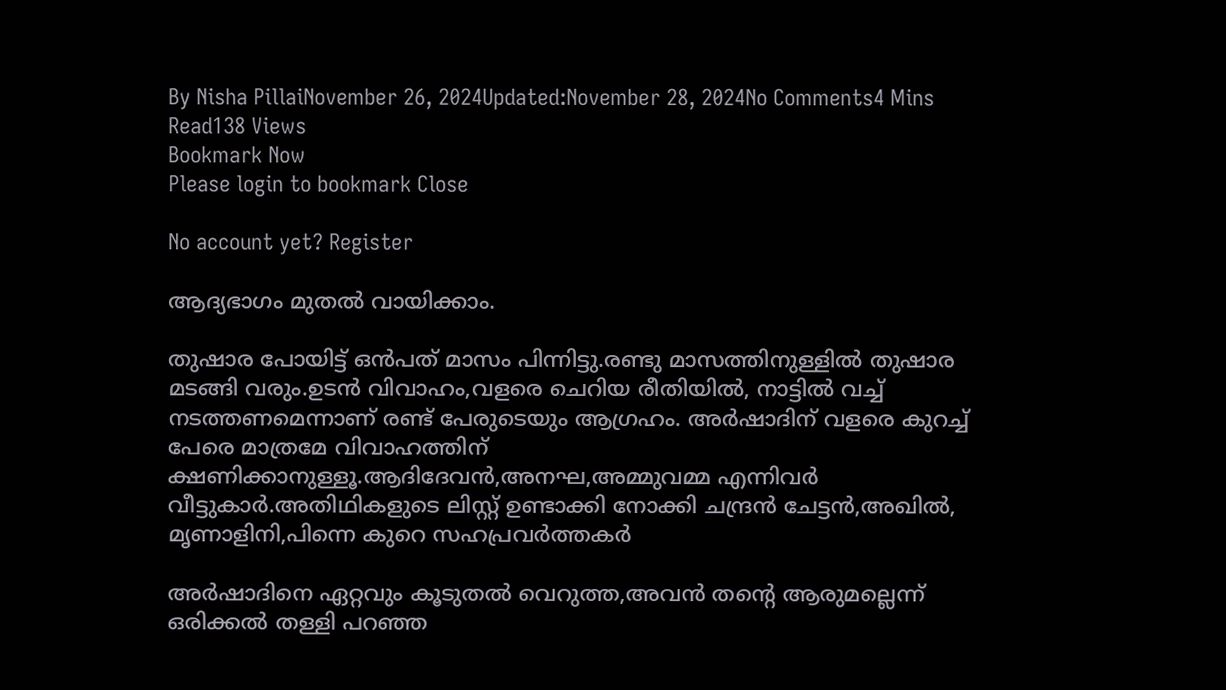By Nisha PillaiNovember 26, 2024Updated:November 28, 2024No Comments4 Mins Read138 Views
Bookmark Now
Please login to bookmark Close

No account yet? Register

ആദ്യഭാഗം മുതൽ വായിക്കാം.

തുഷാര പോയിട്ട് ഒൻപത് മാസം പിന്നിട്ടു.രണ്ടു മാസത്തിനുള്ളിൽ തുഷാര മടങ്ങി വരും.ഉടൻ വിവാഹം,വളരെ ചെറിയ രീതിയിൽ, നാട്ടിൽ വച്ച് നടത്തണമെന്നാണ് രണ്ട് പേരുടെയും ആഗ്രഹം. അർഷാദിന് വളരെ കുറച്ച് പേരെ മാത്രമേ വിവാഹത്തിന് ക്ഷണിക്കാനുള്ളൂ.ആദിദേവൻ,അനഘ,അമ്മുവമ്മ എന്നിവർ വീട്ടുകാർ.അതിഥികളുടെ ലിസ്റ്റ് ഉണ്ടാക്കി നോക്കി ചന്ദ്രൻ ചേട്ടൻ,അഖിൽ, മൃണാളിനി,പിന്നെ കുറെ സഹപ്രവർത്തകർ

അർഷാദിനെ ഏറ്റവും കൂടുതൽ വെറുത്ത,അവൻ തന്റെ ആരുമല്ലെന്ന് ഒരിക്കൽ തള്ളി പറഞ്ഞ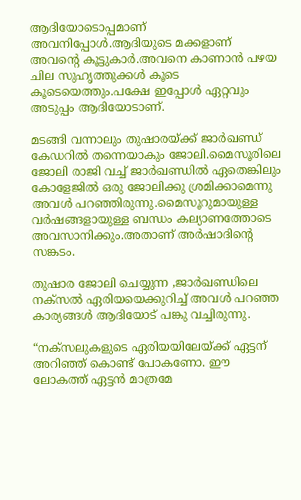ആദിയോടൊപ്പമാണ് അവനിപ്പോൾ.ആദിയുടെ മക്കളാണ് അവന്റെ കൂട്ടുകാർ.അവനെ കാണാൻ പഴയ ചില സുഹൃത്തുക്കൾ കൂടെ കൂടെയെത്തും.പക്ഷേ ഇപ്പോൾ ഏറ്റവും അടുപ്പം ആദിയോടാണ്.

മടങ്ങി വന്നാലും തുഷാരയ്ക്ക് ജാർഖണ്ഡ് കേഡറിൽ തന്നെയാകും ജോലി.മൈസൂരിലെ ജോലി രാജി വച്ച് ജാർഖണ്ഡിൽ ഏതെങ്കിലും കോളേജിൽ ഒരു ജോലിക്കു ശ്രമിക്കാമെന്നു അവൾ പറഞ്ഞിരുന്നു.മൈസൂറുമായുള്ള വർഷങ്ങളായുള്ള ബന്ധം കല്യാണത്തോടെ അവസാനിക്കും.അതാണ് അർഷാദിൻ്റെ സങ്കടം.

തുഷാര ജോലി ചെയ്യുന്ന ,ജാർഖണ്ഡിലെ നക്സൽ ഏരിയയെക്കുറിച്ച് അവൾ പറഞ്ഞ കാര്യങ്ങൾ ആദിയോട് പങ്കു വച്ചിരുന്നു.

“നക്സലുകളുടെ ഏരിയയിലേയ്ക്ക് ഏട്ടന് അറിഞ്ഞ് കൊണ്ട് പോകണോ. ഈ ലോകത്ത് ഏട്ടൻ മാത്രമേ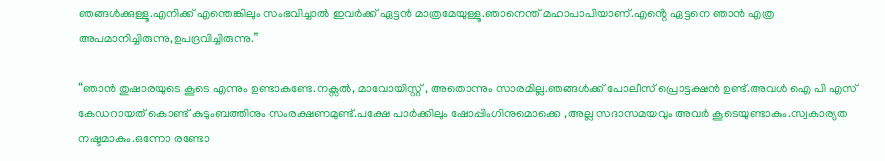ഞങ്ങൾക്കുള്ളൂ.എനിക്ക് എന്തെങ്കിലും സംഭവിച്ചാൽ ഇവർക്ക് ഏട്ടൻ മാത്രമേയുള്ളൂ.ഞാനെന്ത് മഹാപാപിയാണ്.എൻ്റെ ഏട്ടനെ ഞാൻ എത്ര അപമാനിച്ചിരുന്നു,ഉപദ്രവിച്ചിരുന്നു.”

“ഞാൻ തുഷാരയുടെ കൂടെ എന്നും ഉണ്ടാകണ്ടേ.നക്സൽ, മാവോയിസ്റ്റ് , അതൊന്നും സാരമില്ല.ഞങ്ങൾക്ക് പോലീസ് പ്രൊട്ടക്ഷൻ ഉണ്ട്.അവൾ ഐ പി എസ് കേഡറായത് കൊണ്ട് കുടുംബത്തിനും സംരക്ഷണമുണ്ട്.പക്ഷേ പാർക്കിലും ഷോപ്പിംഗിനുമൊക്കെ ,അല്ല സദാസമയവും അവർ കൂടെയുണ്ടാകും.സ്വകാര്യത നഷ്ടമാകും.ഒന്നോ രണ്ടോ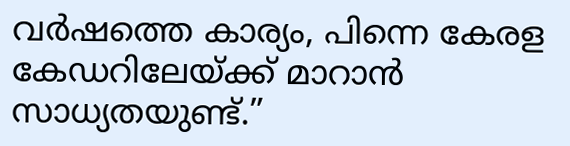വർഷത്തെ കാര്യം, പിന്നെ കേരള കേഡറിലേയ്ക്ക് മാറാൻ സാധ്യതയുണ്ട്.”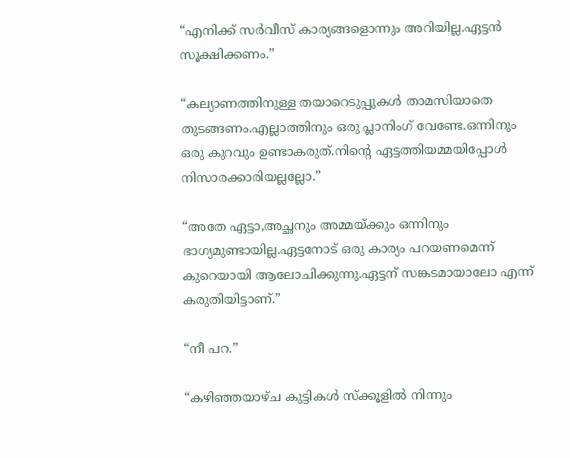“എനിക്ക് സർവീസ് കാര്യങ്ങളൊന്നും അറിയില്ല.ഏട്ടൻ സൂക്ഷിക്കണം.”

“കല്യാണത്തിനുള്ള തയാറെടുപ്പുകൾ താമസിയാതെ തുടങ്ങണം.എല്ലാത്തിനും ഒരു പ്ലാനിംഗ് വേണ്ടേ.ഒന്നിനും ഒരു കുറവും ഉണ്ടാകരുത്.നിൻ്റെ ഏട്ടത്തിയമ്മയിപ്പോൾ നിസാരക്കാരിയല്ലല്ലോ.”

“അതേ ഏട്ടാ,അച്ഛനും അമ്മയ്ക്കും ഒന്നിനും ഭാഗ്യമുണ്ടായില്ല.ഏട്ടനോട് ഒരു കാര്യം പറയണമെന്ന് കുറെയായി ആലോചിക്കുന്നു.ഏട്ടന് സങ്കടമായാലോ എന്ന് കരുതിയിട്ടാണ്.”

“നീ പറ.”

“കഴിഞ്ഞയാഴ്ച കുട്ടികൾ സ്ക്കൂളിൽ നിന്നും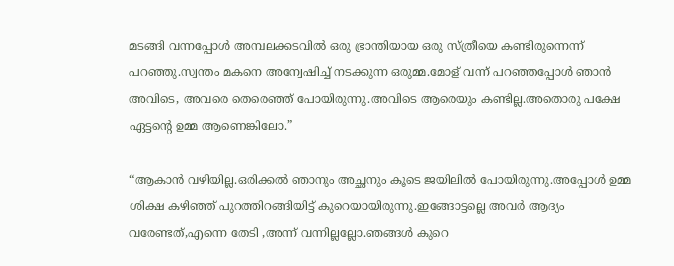മടങ്ങി വന്നപ്പോൾ അമ്പലക്കടവിൽ ഒരു ഭ്രാന്തിയായ ഒരു സ്ത്രീയെ കണ്ടിരുന്നെന്ന് പറഞ്ഞു.സ്വന്തം മകനെ അന്വേഷിച്ച് നടക്കുന്ന ഒരുമ്മ.മോള് വന്ന് പറഞ്ഞപ്പോൾ ഞാൻ അവിടെ, അവരെ തെരെഞ്ഞ് പോയിരുന്നു.അവിടെ ആരെയും കണ്ടില്ല.അതൊരു പക്ഷേ ഏട്ടൻ്റെ ഉമ്മ ആണെങ്കിലോ.”

“ആകാൻ വഴിയില്ല.ഒരിക്കൽ ഞാനും അച്ഛനും കൂടെ ജയിലിൽ പോയിരുന്നു.അപ്പോൾ ഉമ്മ ശിക്ഷ കഴിഞ്ഞ് പുറത്തിറങ്ങിയിട്ട് കുറെയായിരുന്നു.ഇങ്ങോട്ടല്ലെ അവർ ആദ്യം വരേണ്ടത്,എന്നെ തേടി ,അന്ന് വന്നില്ലല്ലോ.ഞങ്ങൾ കുറെ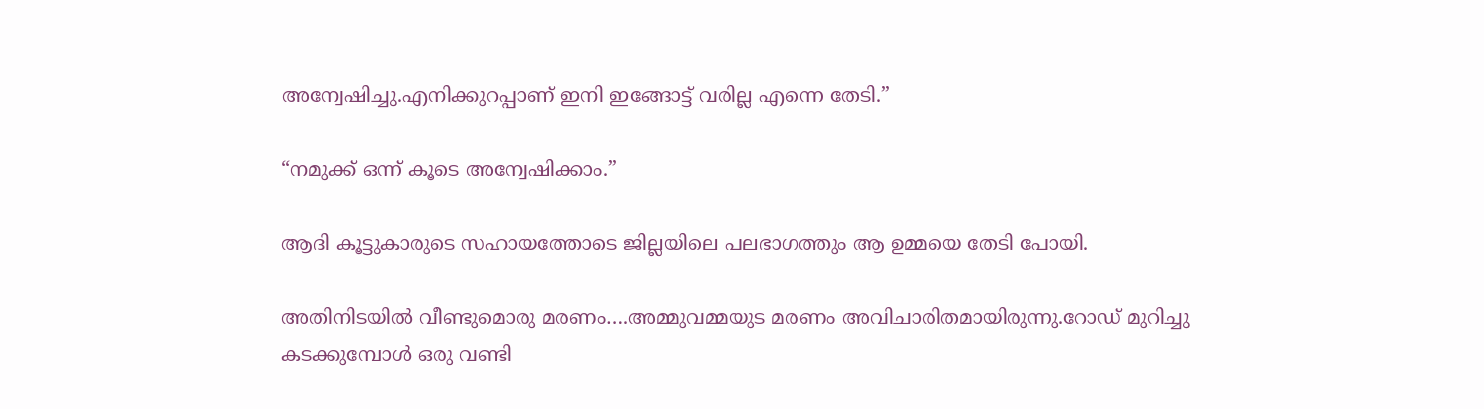അന്വേഷിച്ചു.എനിക്കുറപ്പാണ് ഇനി ഇങ്ങോട്ട് വരില്ല എന്നെ തേടി.”

“നമുക്ക് ഒന്ന് കൂടെ അന്വേഷിക്കാം.”

ആദി കൂട്ടുകാരുടെ സഹായത്തോടെ ജില്ലയിലെ പലഭാഗത്തും ആ ഉമ്മയെ തേടി പോയി.

അതിനിടയിൽ വീണ്ടുമൊരു മരണം….അമ്മുവമ്മയുട മരണം അവിചാരിതമായിരുന്നു.റോഡ് മുറിച്ചു കടക്കുമ്പോൾ ഒരു വണ്ടി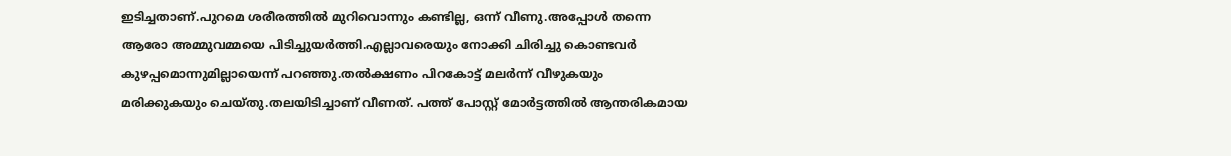ഇടിച്ചതാണ്.പുറമെ ശരീരത്തിൽ മുറിവൊന്നും കണ്ടില്ല, ഒന്ന് വീണു.അപ്പോൾ തന്നെ ആരോ അമ്മുവമ്മയെ പിടിച്ചുയർത്തി.എല്ലാവരെയും നോക്കി ചിരിച്ചു കൊണ്ടവർ കുഴപ്പമൊന്നുമില്ലായെന്ന് പറഞ്ഞു.തൽക്ഷണം പിറകോട്ട് മലർന്ന് വീഴുകയും മരിക്കുകയും ചെയ്തു.തലയിടിച്ചാണ് വീണത്. പത്ത് പോസ്റ്റ് മോർട്ടത്തിൽ ആന്തരികമായ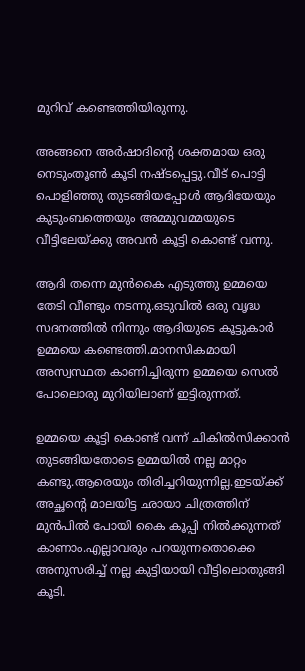മുറിവ് കണ്ടെത്തിയിരുന്നു.

അങ്ങനെ അർഷാദിന്റെ ശക്തമായ ഒരു നെടുംതൂൺ കൂടി നഷ്ടപ്പെട്ടു.വീട് പൊട്ടി പൊളിഞ്ഞു തുടങ്ങിയപ്പോൾ ആദിയേയും കുടുംബത്തെയും അമ്മുവമ്മയുടെ വീട്ടിലേയ്ക്കു അവൻ കൂട്ടി കൊണ്ട് വന്നു.

ആദി തന്നെ മുൻകൈ എടുത്തു ഉമ്മയെ തേടി വീണ്ടും നടന്നു.ഒടുവിൽ ഒരു വൃദ്ധ സദനത്തിൽ നിന്നും ആദിയുടെ കൂട്ടുകാർ ഉമ്മയെ കണ്ടെത്തി.മാനസികമായി അസ്വസ്ഥത കാണിച്ചിരുന്ന ഉമ്മയെ സെൽ പോലൊരു മുറിയിലാണ് ഇട്ടിരുന്നത്.

ഉമ്മയെ കൂട്ടി കൊണ്ട് വന്ന് ചികിൽസിക്കാൻ തുടങ്ങിയതോടെ ഉമ്മയിൽ നല്ല മാറ്റം കണ്ടു.ആരെയും തിരിച്ചറിയുന്നില്ല.ഇടയ്ക്ക് അച്ഛൻ്റെ മാലയിട്ട ഛായാ ചിത്രത്തിന് മുൻപിൽ പോയി കൈ കൂപ്പി നിൽക്കുന്നത് കാണാം.എല്ലാവരും പറയുന്നതൊക്കെ അനുസരിച്ച് നല്ല കുട്ടിയായി വീട്ടിലൊതുങ്ങി കൂടി.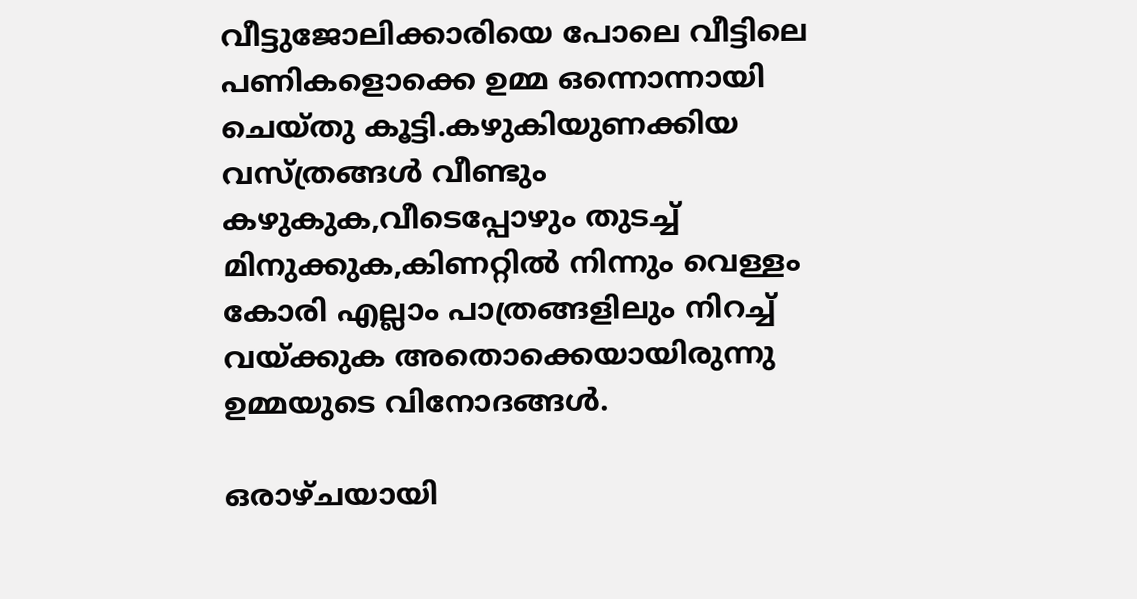വീട്ടുജോലിക്കാരിയെ പോലെ വീട്ടിലെ പണികളൊക്കെ ഉമ്മ ഒന്നൊന്നായി ചെയ്തു കൂട്ടി.കഴുകിയുണക്കിയ വസ്ത്രങ്ങൾ വീണ്ടും കഴുകുക,വീടെപ്പോഴും തുടച്ച് മിനുക്കുക,കിണറ്റിൽ നിന്നും വെള്ളം കോരി എല്ലാം പാത്രങ്ങളിലും നിറച്ച് വയ്ക്കുക അതൊക്കെയായിരുന്നു ഉമ്മയുടെ വിനോദങ്ങൾ.

ഒരാഴ്ചയായി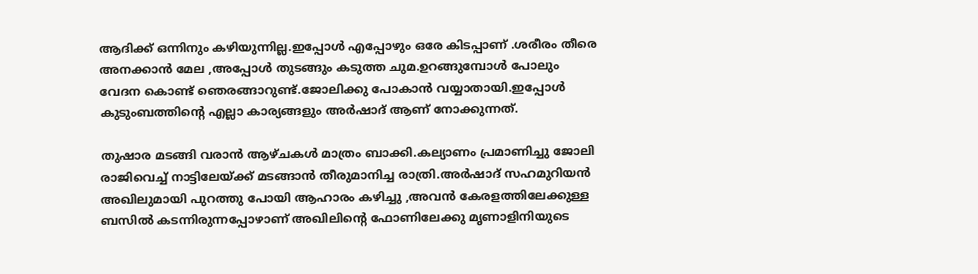ആദിക്ക് ഒന്നിനും കഴിയുന്നില്ല.ഇപ്പോൾ എപ്പോഴും ഒരേ കിടപ്പാണ് .ശരീരം തീരെ അനക്കാൻ മേല ,അപ്പോൾ തുടങ്ങും കടുത്ത ചുമ.ഉറങ്ങുമ്പോൾ പോലും വേദന കൊണ്ട് ഞെരങ്ങാറുണ്ട്.ജോലിക്കു പോകാൻ വയ്യാതായി.ഇപ്പോൾ കുടുംബത്തിന്റെ എല്ലാ കാര്യങ്ങളും അർഷാദ് ആണ് നോക്കുന്നത്.

തുഷാര മടങ്ങി വരാൻ ആഴ്ചകൾ മാത്രം ബാക്കി.കല്യാണം പ്രമാണിച്ചു ജോലി രാജിവെച്ച് നാട്ടിലേയ്ക്ക് മടങ്ങാൻ തീരുമാനിച്ച രാത്രി.അർഷാദ് സഹമുറിയൻ അഖിലുമായി പുറത്തു പോയി ആഹാരം കഴിച്ചു ,അവൻ കേരളത്തിലേക്കുള്ള ബസിൽ കടന്നിരുന്നപ്പോഴാണ് അഖിലിന്റെ ഫോണിലേക്കു മൃണാളിനിയുടെ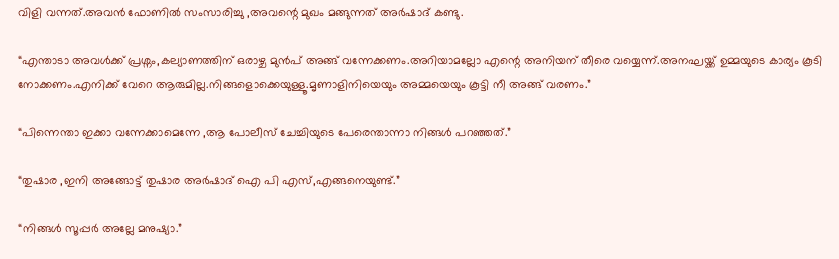വിളി വന്നത്.അവൻ ഫോണിൽ സംസാരിച്ചു ,അവന്റെ മുഖം മങ്ങുന്നത് അർഷാദ് കണ്ടു.

“എന്താടാ അവൾക്ക് പ്രശ്നം,കല്യാണത്തിന് ഒരാഴ്ച മുൻപ് അങ്ങ് വന്നേക്കണം.അറിയാമല്ലോ എന്റെ അനിയന് തീരെ വയ്യെന്ന്.അനഘയ്ക്ക് ഉമ്മയുടെ കാര്യം കൂടി നോക്കണം.എനിക്ക് വേറെ ആരുമില്ല.നിങ്ങളൊക്കെയുള്ളൂ.മൃണാളിനിയെയും അമ്മയെയും കൂട്ടി നീ അങ്ങ് വരണം.”

“പിന്നെന്താ ഇക്കാ വന്നേക്കാമെന്നേ ,ആ പോലീസ് ചേച്ചിയുടെ പേരെന്താന്നാ നിങ്ങൾ പറഞ്ഞത്.”

“തുഷാര ,ഇനി അങ്ങോട്ട് തുഷാര അർഷാദ് ഐ പി എസ്,എങ്ങനെയുണ്ട്.”

“നിങ്ങൾ സൂപ്പർ അല്ലേ മനുഷ്യാ.”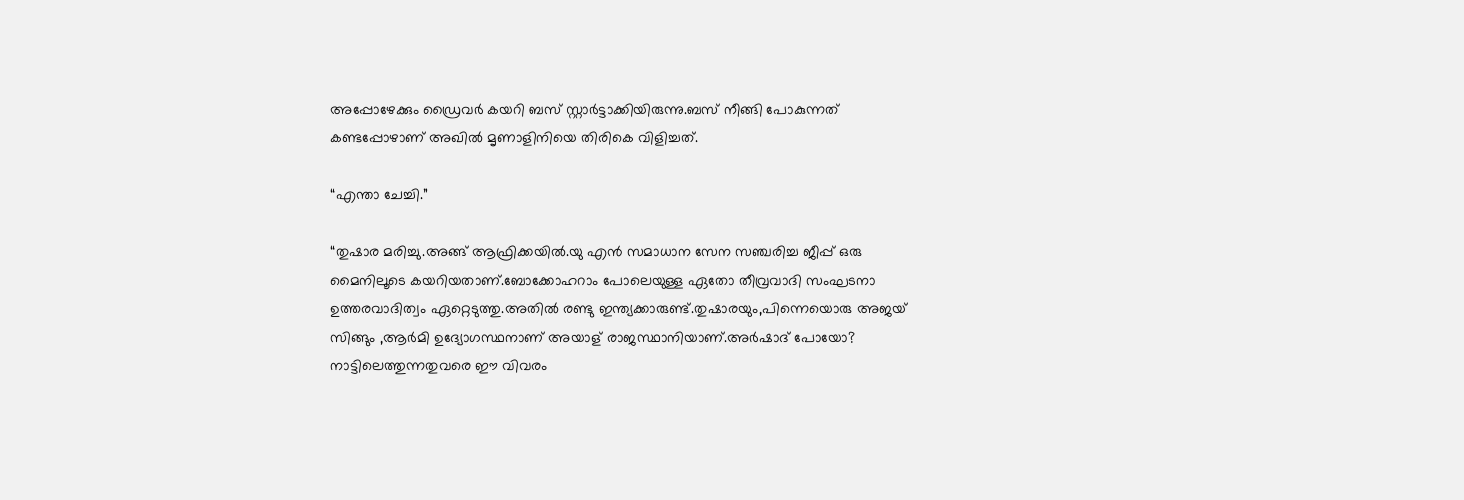അപ്പോഴേക്കും ഡ്രൈവർ കയറി ബസ് സ്റ്റാർട്ടാക്കിയിരുന്നു.ബസ് നീങ്ങി പോകുന്നത് കണ്ടപ്പോഴാണ് അഖിൽ മൃണാളിനിയെ തിരികെ വിളിച്ചത്.

“എന്താ ചേച്ചി.”

“തുഷാര മരിച്ചു.അങ്ങ് ആഫ്രിക്കയിൽ.യു എൻ സമാധാന സേന സഞ്ചരിച്ച ജീപ്പ് ഒരു മൈനിലൂടെ കയറിയതാണ്.ബോക്കോഹറാം പോലെയുള്ള ഏതോ തീവ്രവാദി സംഘടനാ ഉത്തരവാദിത്വം ഏറ്റെടുത്തു.അതിൽ രണ്ടു ഇന്ത്യക്കാരുണ്ട്.തുഷാരയും,പിന്നെയൊരു അജയ് സിങ്ങും ,ആർമി ഉദ്യോഗസ്ഥനാണ് അയാള് രാജസ്ഥാനിയാണ്.അർഷാദ് പോയോ? നാട്ടിലെത്തുന്നതുവരെ ഈ വിവരം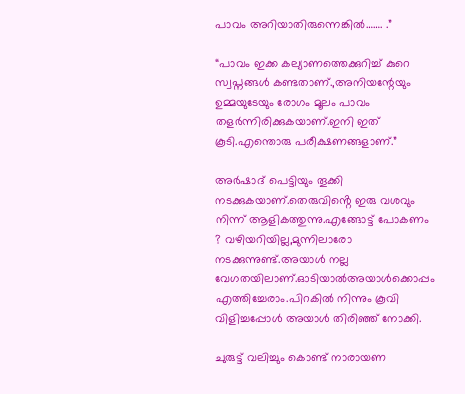പാവം അറിയാതിരുന്നെങ്കിൽ……. .”

“പാവം ഇക്ക കല്യാണത്തെക്കുറിച്ച് കുറെ സ്വപ്നങ്ങൾ കണ്ടതാണ്.,അനിയന്റേയും ഉമ്മയുടേയും രോഗം മൂലം പാവം തളർന്നിരിക്കുകയാണ്.ഇനി ഇത് കൂടി.എന്തൊരു പരീക്ഷണങ്ങളാണ്.”

അർഷാദ് പെട്ടിയും തൂക്കി നടക്കുകയാണ്.തെരുവിൻ്റെ ഇരു വശവും നിന്ന് ആളികത്തുന്നു.എങ്ങോട്ട് പോകണം ? വഴിയറിയില്ല,മുന്നിലാരോ നടക്കുന്നുണ്ട്.അയാൾ നല്ല വേഗതയിലാണ്.ഓടിയാൽഅയാൾക്കൊപ്പം എത്തിച്ചേരാം.പിറകിൽ നിന്നും കൂവി വിളിച്ചപ്പോൾ അയാൾ തിരിഞ്ഞ് നോക്കി.

ചുരുട്ട് വലിച്ചും കൊണ്ട് നാരായണ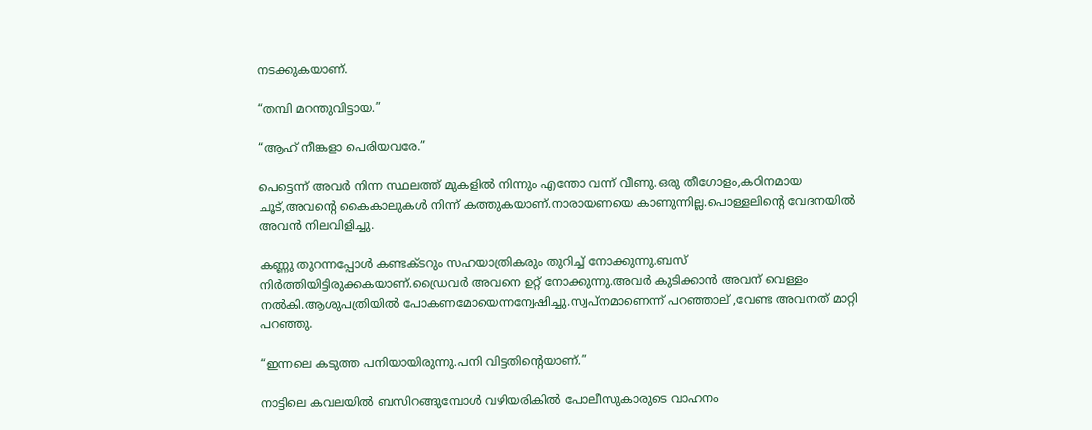നടക്കുകയാണ്.

“തമ്പി മറന്തുവിട്ടായ.”

“ആഹ് നീങ്കളാ പെരിയവരേ.”

പെട്ടെന്ന് അവർ നിന്ന സ്ഥലത്ത് മുകളിൽ നിന്നും എന്തോ വന്ന് വീണു.ഒരു തീഗോളം,കഠിനമായ ചൂട്,അവൻ്റെ കൈകാലുകൾ നിന്ന് കത്തുകയാണ്.നാരായണയെ കാണുന്നില്ല.പൊള്ളലിൻ്റെ വേദനയിൽ അവൻ നിലവിളിച്ചു.

കണ്ണു തുറന്നപ്പോൾ കണ്ടക്ടറും സഹയാത്രികരും തുറിച്ച് നോക്കുന്നു.ബസ് നിർത്തിയിട്ടിരുക്കകയാണ്.ഡ്രൈവർ അവനെ ഉറ്റ് നോക്കുന്നു.അവർ കുടിക്കാൻ അവന് വെള്ളം നൽകി.ആശുപത്രിയിൽ പോകണമോയെന്നന്വേഷിച്ചു.സ്വപ്നമാണെന്ന് പറഞ്ഞാല് ,വേണ്ട അവനത് മാറ്റി പറഞ്ഞു.

“ഇന്നലെ കടുത്ത പനിയായിരുന്നു.പനി വിട്ടതിന്റെയാണ്.”

നാട്ടിലെ കവലയിൽ ബസിറങ്ങുമ്പോൾ വഴിയരികിൽ പോലീസുകാരുടെ വാഹനം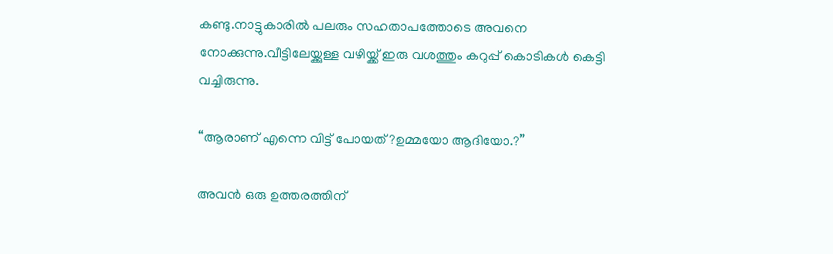കണ്ടു.നാട്ടുകാരിൽ പലരും സഹതാപത്തോടെ അവനെ നോക്കുന്നു.വീട്ടിലേയ്ക്കുള്ള വഴിയ്ക്ക് ഇരു വശത്തും കറുപ്പ് കൊടികൾ കെട്ടി വച്ചിരുന്നു.

“ആരാണ് എന്നെ വിട്ട് പോയത്?ഉമ്മയോ ആദിയോ.?”

അവൻ ഒരു ഉത്തരത്തിന്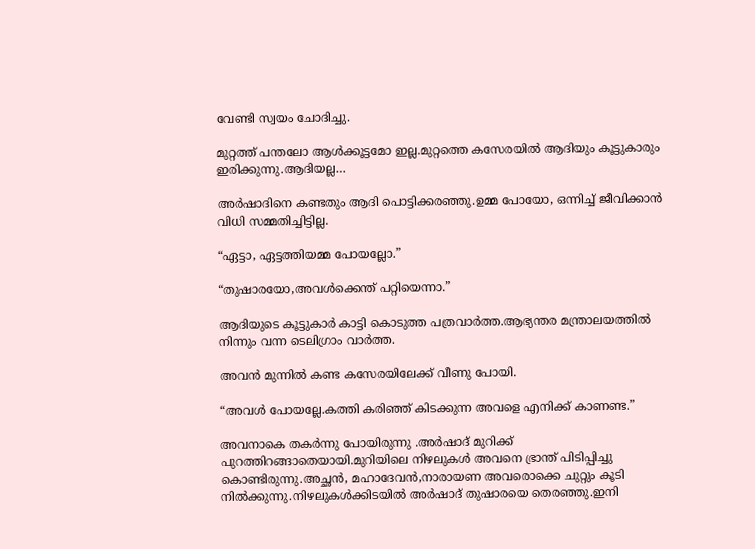വേണ്ടി സ്വയം ചോദിച്ചു.

മുറ്റത്ത് പന്തലോ ആൾക്കൂട്ടമോ ഇല്ല.മുറ്റത്തെ കസേരയിൽ ആദിയും കൂട്ടുകാരും ഇരിക്കുന്നു.ആദിയല്ല…

അർഷാദിനെ കണ്ടതും ആദി പൊട്ടിക്കരഞ്ഞു.ഉമ്മ പോയോ, ഒന്നിച്ച് ജീവിക്കാൻ വിധി സമ്മതിച്ചിട്ടില്ല.

“ഏട്ടാ, ഏട്ടത്തിയമ്മ പോയല്ലോ.”

“തുഷാരയോ,അവൾക്കെന്ത് പറ്റിയെന്നാ.”

ആദിയുടെ കൂട്ടുകാർ കാട്ടി കൊടുത്ത പത്രവാർത്ത.ആഭ്യന്തര മന്ത്രാലയത്തിൽ നിന്നും വന്ന ടെലിഗ്രാം വാർത്ത.

അവൻ മുന്നിൽ കണ്ട കസേരയിലേക്ക് വീണു പോയി.

“അവൾ പോയല്ലേ.കത്തി കരിഞ്ഞ് കിടക്കുന്ന അവളെ എനിക്ക് കാണണ്ട.”

അവനാകെ തകർന്നു പോയിരുന്നു .അർഷാദ് മുറിക്ക് പുറത്തിറങ്ങാതെയായി.മുറിയിലെ നിഴലുകൾ അവനെ ഭ്രാന്ത് പിടിപ്പിച്ചു കൊണ്ടിരുന്നു.അച്ഛൻ, മഹാദേവൻ,നാരായണ അവരൊക്കെ ചുറ്റും കൂടി നിൽക്കുന്നു.നിഴലുകൾക്കിടയിൽ അർഷാദ് തുഷാരയെ തെരഞ്ഞു.ഇനി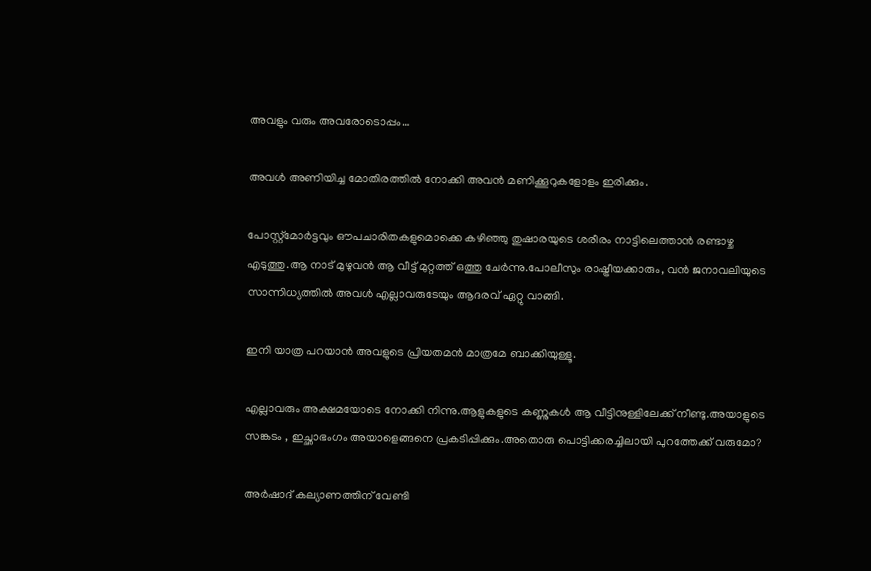അവളും വരും അവരോടൊപ്പം…

അവൾ അണിയിച്ച മോതിരത്തിൽ നോക്കി അവൻ മണിക്കൂറുകളോളം ഇരിക്കും.

പോസ്റ്റ്മോർട്ടവും ഔപചാരിതകളുമൊക്കെ കഴിഞ്ഞു തുഷാരയുടെ ശരീരം നാട്ടിലെത്താൻ രണ്ടാഴ്ച എടുത്തു.ആ നാട് മുഴുവൻ ആ വീട്ട് മുറ്റത്ത് ഒത്തു ചേർന്നു.പോലീസും രാഷ്ട്രീയക്കാരും, വൻ ജനാവലിയുടെ സാന്നിധ്യത്തിൽ അവൾ എല്ലാവരുടേയും ആദരവ് ഏറ്റു വാങ്ങി.

ഇനി യാത്ര പറയാൻ അവളുടെ പ്രിയതമൻ മാത്രമേ ബാക്കിയുള്ളൂ.

എല്ലാവരും അക്ഷമയോടെ നോക്കി നിന്നു.ആളുകളുടെ കണ്ണുകൾ ആ വീട്ടിനുള്ളിലേക്ക് നീണ്ടു.അയാളുടെ സങ്കടം , ഇച്ഛാഭംഗം അയാളെങ്ങനെ പ്രകടിപ്പിക്കും.അതൊരു പൊട്ടിക്കരച്ചിലായി പുറത്തേക്ക് വരുമോ?

അർഷാദ് കല്യാണത്തിന് വേണ്ടി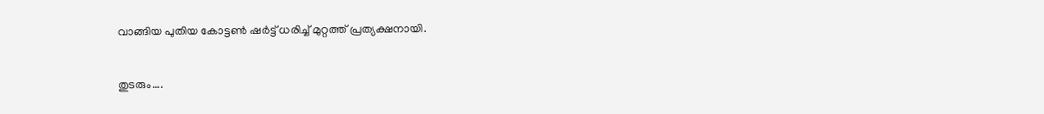വാങ്ങിയ പുതിയ കോട്ടൺ ഷർട്ട് ധരിച്ച് മുറ്റത്ത് പ്രത്യക്ഷനായി.

തുടരും….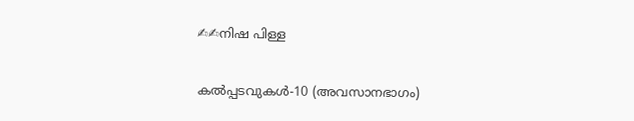✍✍നിഷ പിള്ള

കൽപ്പടവുകൾ-10 (അവസാനഭാഗം)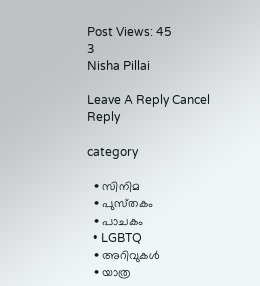Post Views: 45
3
Nisha Pillai

Leave A Reply Cancel Reply

category

  • സിനിമ
  • പുസ്‌തകം
  • പാചകം
  • LGBTQ
  • അറിവുകൾ
  • യാത്ര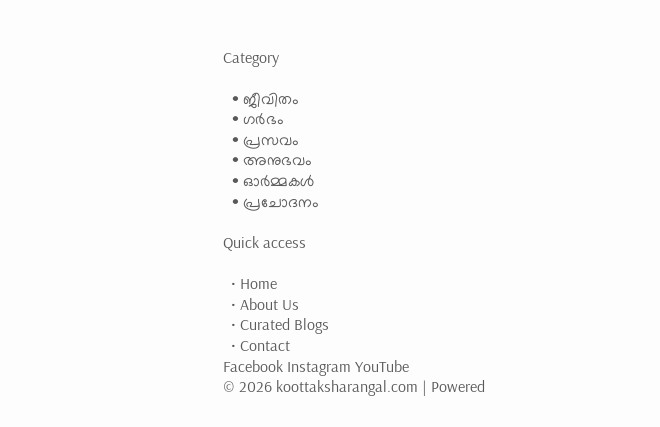Category

  • ജീവിതം
  • ഗർഭം
  • പ്രസവം
  • അനുഭവം
  • ഓർമ്മകൾ
  • പ്രചോദനം

Quick access

  • Home
  • About Us
  • Curated Blogs
  • Contact
Facebook Instagram YouTube
© 2026 koottaksharangal.com | Powered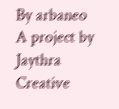By arbaneo
A project by Jaythra Creative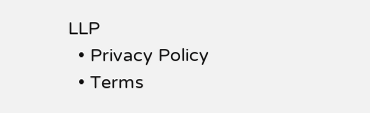LLP
  • Privacy Policy
  • Terms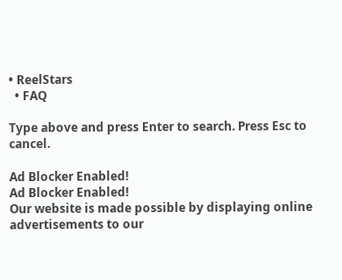• ReelStars
  • FAQ

Type above and press Enter to search. Press Esc to cancel.

Ad Blocker Enabled!
Ad Blocker Enabled!
Our website is made possible by displaying online advertisements to our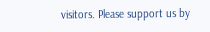visitors. Please support us by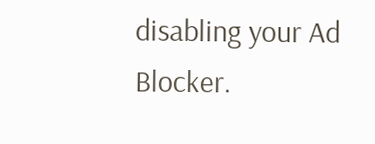disabling your Ad Blocker.